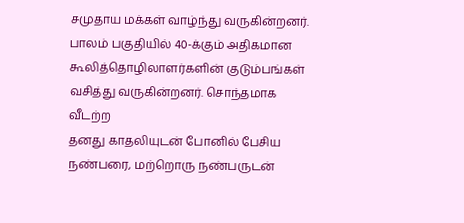சமுதாய மக்கள் வாழ்ந்து வருகின்றனர். பாலம் பகுதியில் 40-க்கும் அதிகமான கூலித்தொழிலாளர்களின் குடும்பங்கள் வசித்து வருகின்றனர். சொந்தமாக வீடற்ற
தனது காதலியுடன் போனில் பேசிய நண்பரை, மற்றொரு நண்பருடன்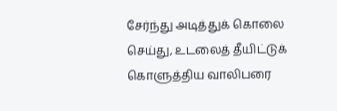சேர்ந்து அடித்துக் கொலை செய்து, உடலைத் தீயிட்டுக் கொளுத்திய வாலிபரை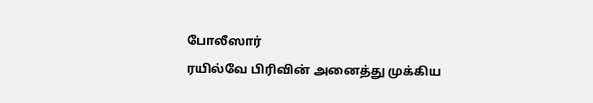போலீஸார்
ரயில்வே பிரிவின் அனைத்து முக்கிய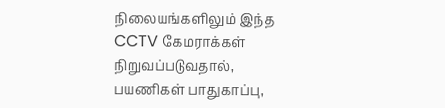நிலையங்களிலும் இந்த CCTV கேமராக்கள் நிறுவப்படுவதால், பயணிகள் பாதுகாப்பு,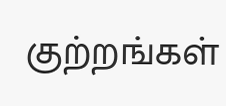குற்றங்கள்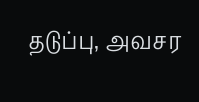தடுப்பு, அவசர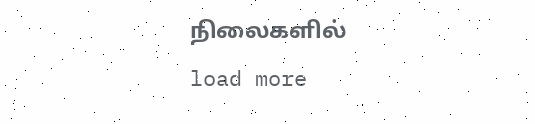நிலைகளில்
load more